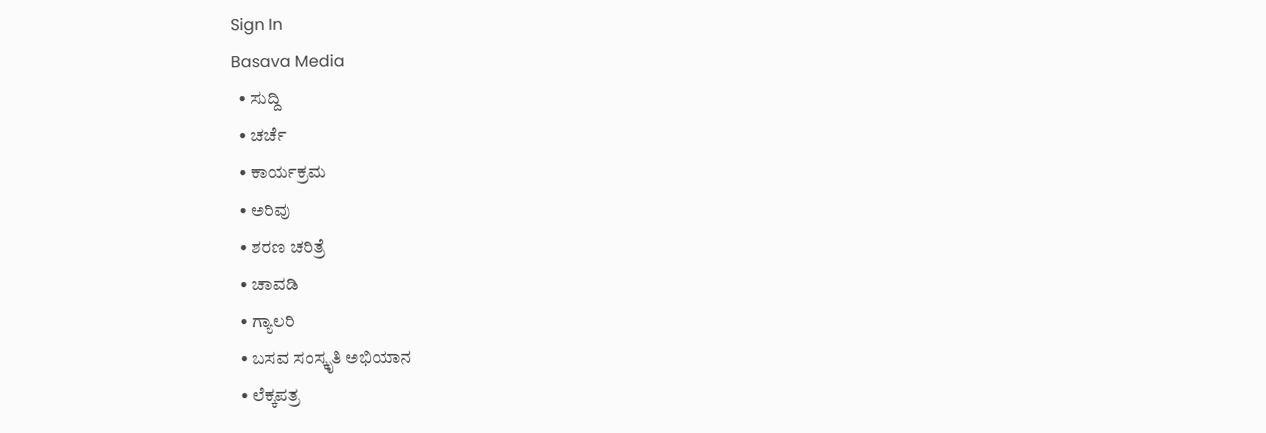Sign In
Basava Media
  • ಸುದ್ದಿ
  • ಚರ್ಚೆ
  • ಕಾರ್ಯಕ್ರಮ
  • ಅರಿವು
  • ಶರಣ ಚರಿತ್ರೆ
  • ಚಾವಡಿ
  • ಗ್ಯಾಲರಿ
  • ಬಸವ ಸಂಸ್ಕೃತಿ ಅಭಿಯಾನ
  • ಲೆಕ್ಕಪತ್ರ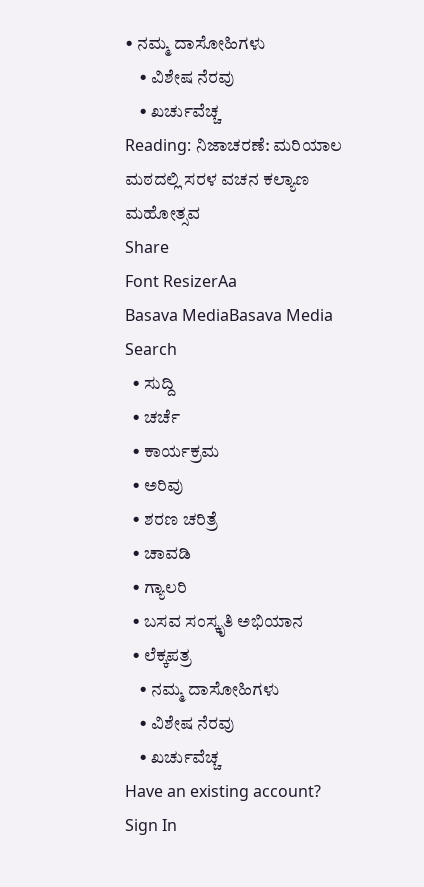• ನಮ್ಮ ದಾಸೋಹಿಗಳು
    • ವಿಶೇಷ ನೆರವು
    • ಖರ್ಚುವೆಚ್ಚ
Reading: ನಿಜಾಚರಣೆ: ಮರಿಯಾಲ ಮಠದಲ್ಲಿ ಸರಳ ವಚನ ಕಲ್ಯಾಣ ಮಹೋತ್ಸವ
Share
Font ResizerAa
Basava MediaBasava Media
Search
  • ಸುದ್ದಿ
  • ಚರ್ಚೆ
  • ಕಾರ್ಯಕ್ರಮ
  • ಅರಿವು
  • ಶರಣ ಚರಿತ್ರೆ
  • ಚಾವಡಿ
  • ಗ್ಯಾಲರಿ
  • ಬಸವ ಸಂಸ್ಕೃತಿ ಅಭಿಯಾನ
  • ಲೆಕ್ಕಪತ್ರ
    • ನಮ್ಮ ದಾಸೋಹಿಗಳು
    • ವಿಶೇಷ ನೆರವು
    • ಖರ್ಚುವೆಚ್ಚ
Have an existing account? Sign In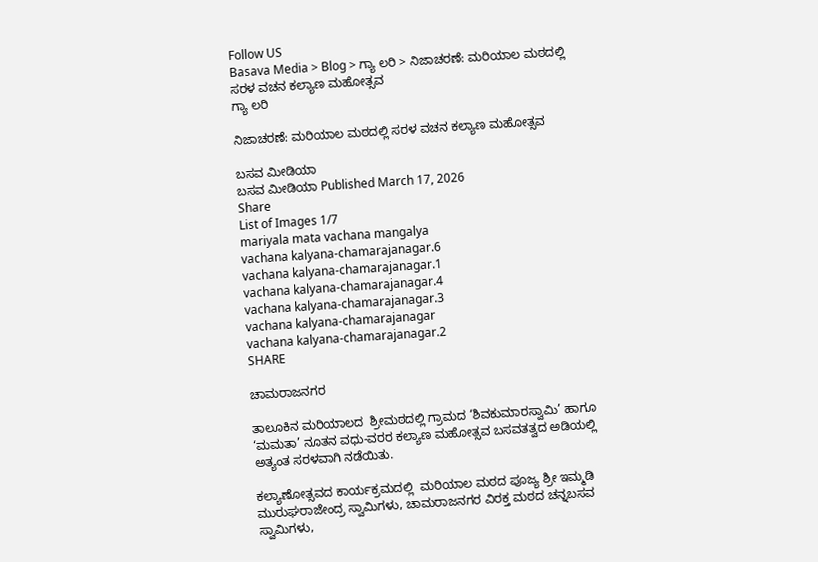Follow US
Basava Media > Blog > ಗ್ಯಾ ಲರಿ > ನಿಜಾಚರಣೆ: ಮರಿಯಾಲ ಮಠದಲ್ಲಿ ಸರಳ ವಚನ ಕಲ್ಯಾಣ ಮಹೋತ್ಸವ
ಗ್ಯಾ ಲರಿ

ನಿಜಾಚರಣೆ: ಮರಿಯಾಲ ಮಠದಲ್ಲಿ ಸರಳ ವಚನ ಕಲ್ಯಾಣ ಮಹೋತ್ಸವ

ಬಸವ ಮೀಡಿಯಾ
ಬಸವ ಮೀಡಿಯಾ Published March 17, 2026
Share
List of Images 1/7
mariyala mata vachana mangalya
vachana kalyana-chamarajanagar.6
vachana kalyana-chamarajanagar.1
vachana kalyana-chamarajanagar.4
vachana kalyana-chamarajanagar.3
vachana kalyana-chamarajanagar
vachana kalyana-chamarajanagar.2
SHARE

ಚಾಮರಾಜನಗರ

ತಾಲೂಕಿನ ಮರಿಯಾಲದ  ಶ್ರೀಮಠದಲ್ಲಿ ಗ್ರಾಮದ ‘ಶಿವಕುಮಾರಸ್ವಾಮಿ’ ಹಾಗೂ ‘ಮಮತಾ’ ನೂತನ ವಧು-ವರರ ಕಲ್ಯಾಣ ಮಹೋತ್ಸವ ಬಸವತತ್ವದ ಅಡಿಯಲ್ಲಿ ಅತ್ಯಂತ ಸರಳವಾಗಿ ನಡೆಯಿತು.

ಕಲ್ಯಾಣೋತ್ಸವದ ಕಾರ್ಯಕ್ರಮದಲ್ಲಿ  ಮರಿಯಾಲ ಮಠದ ಪೂಜ್ಯ ಶ್ರೀ ಇಮ್ಮಡಿ ಮುರುಘರಾಜೇಂದ್ರ ಸ್ವಾಮಿಗಳು, ಚಾಮರಾಜನಗರ ವಿರಕ್ತ ಮಠದ ಚನ್ನಬಸವ ಸ್ವಾಮಿಗಳು,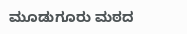ಮೂಡುಗೂರು ಮಠದ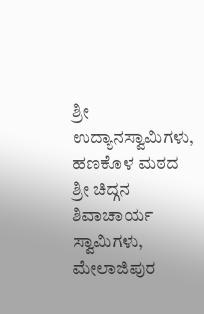ಶ್ರೀ ಉದ್ಯಾನಸ್ವಾಮಿಗಳು, ಹಣಕೊಳ ಮಠದ ಶ್ರೀ ಚಿದ್ಗನ ಶಿವಾಚಾರ್ಯ ಸ್ವಾಮಿಗಳು, ಮೇಲಾಜಿಪುರ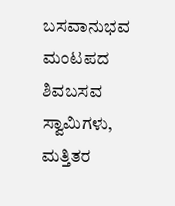ಬಸವಾನುಭವ ಮಂಟಪದ ಶಿವಬಸವ ಸ್ವಾಮಿಗಳು, ಮತ್ತಿತರ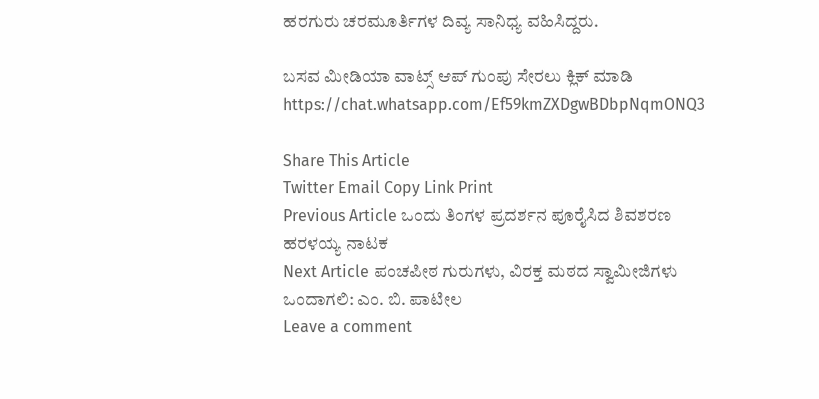ಹರಗುರು ಚರಮೂರ್ತಿಗಳ ದಿವ್ಯ ಸಾನಿಧ್ಯ ವಹಿಸಿದ್ದರು.

ಬಸವ ಮೀಡಿಯಾ ವಾಟ್ಸ್ ಆಪ್ ಗುಂಪು ಸೇರಲು ಕ್ಲಿಕ್ ಮಾಡಿ
https://chat.whatsapp.com/Ef59kmZXDgwBDbpNqmONQ3

Share This Article
Twitter Email Copy Link Print
Previous Article ಒಂದು ತಿಂಗಳ ಪ್ರದರ್ಶನ ಪೂರೈಸಿದ ಶಿವಶರಣ ಹರಳಯ್ಯ ನಾಟಕ
Next Article ಪಂಚಪೀಠ ಗುರುಗಳು, ವಿರಕ್ತ ಮಠದ ಸ್ವಾಮೀಜಿಗಳು ಒಂದಾಗಲಿ: ಎಂ. ಬಿ. ಪಾಟೀಲ
Leave a comment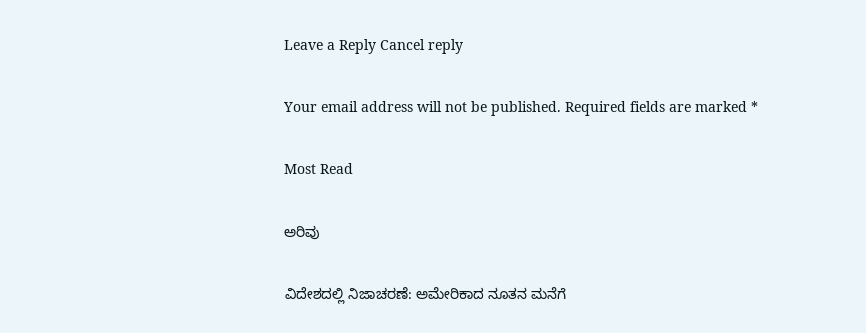Leave a Reply Cancel reply

Your email address will not be published. Required fields are marked *

Most Read

ಅರಿವು

ವಿದೇಶದಲ್ಲಿ ನಿಜಾಚರಣೆ: ಅಮೇರಿಕಾದ ನೂತನ ಮನೆಗೆ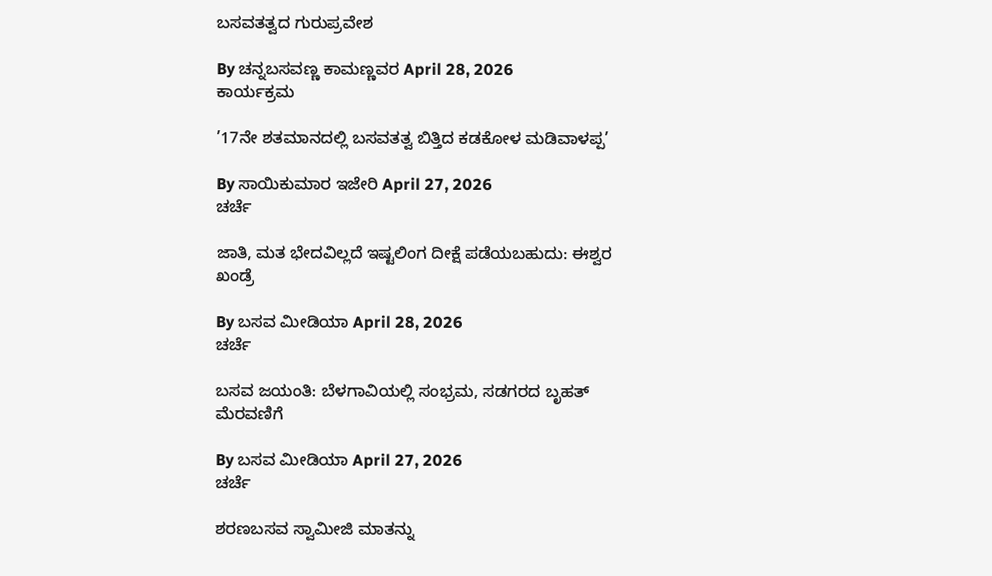ಬಸವತತ್ವದ ಗುರುಪ್ರವೇಶ

By ಚನ್ನಬಸವಣ್ಣ ಕಾಮಣ್ಣವರ April 28, 2026
ಕಾರ್ಯಕ್ರಮ

’17ನೇ ಶತಮಾನದಲ್ಲಿ ಬಸವತತ್ವ ಬಿತ್ತಿದ ಕಡಕೋಳ ಮಡಿವಾಳಪ್ಪ’

By ಸಾಯಿಕುಮಾರ ಇಜೇರಿ April 27, 2026
ಚರ್ಚೆ

ಜಾತಿ, ಮತ ಭೇದವಿಲ್ಲದೆ ಇಷ್ಟಲಿಂಗ ದೀಕ್ಷೆ ಪಡೆಯಬಹುದು: ಈಶ್ವರ ಖಂಡ್ರೆ

By ಬಸವ ಮೀಡಿಯಾ April 28, 2026
ಚರ್ಚೆ

ಬಸವ ಜಯಂತಿ: ಬೆಳಗಾವಿಯಲ್ಲಿ ಸಂಭ್ರಮ, ಸಡಗರದ ಬೃಹತ್ ಮೆರವಣಿಗೆ

By ಬಸವ ಮೀಡಿಯಾ April 27, 2026
ಚರ್ಚೆ

ಶರಣಬಸವ ಸ್ವಾಮೀಜಿ ಮಾತನ್ನು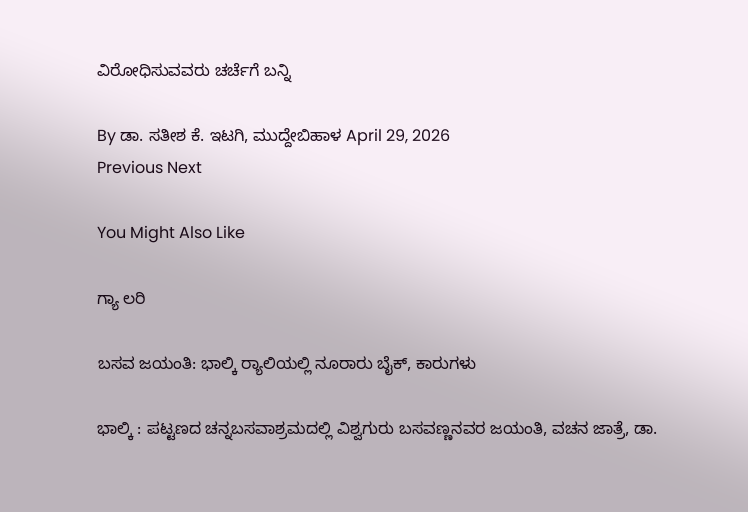ವಿರೋಧಿಸುವವರು ಚರ್ಚೆಗೆ ಬನ್ನಿ

By ಡಾ. ಸತೀಶ ಕೆ. ಇಟಗಿ, ಮುದ್ದೇಬಿಹಾಳ April 29, 2026
Previous Next

You Might Also Like

ಗ್ಯಾ ಲರಿ

ಬಸವ ಜಯಂತಿ: ಭಾಲ್ಕಿ ರ‍್ಯಾಲಿಯಲ್ಲಿ ನೂರಾರು ಬೈಕ್, ಕಾರುಗಳು

ಭಾಲ್ಕಿ : ಪಟ್ಟಣದ ಚನ್ನಬಸವಾಶ್ರಮದಲ್ಲಿ ವಿಶ್ವಗುರು ಬಸವಣ್ಣನವರ ಜಯಂತಿ, ವಚನ ಜಾತ್ರೆ, ಡಾ.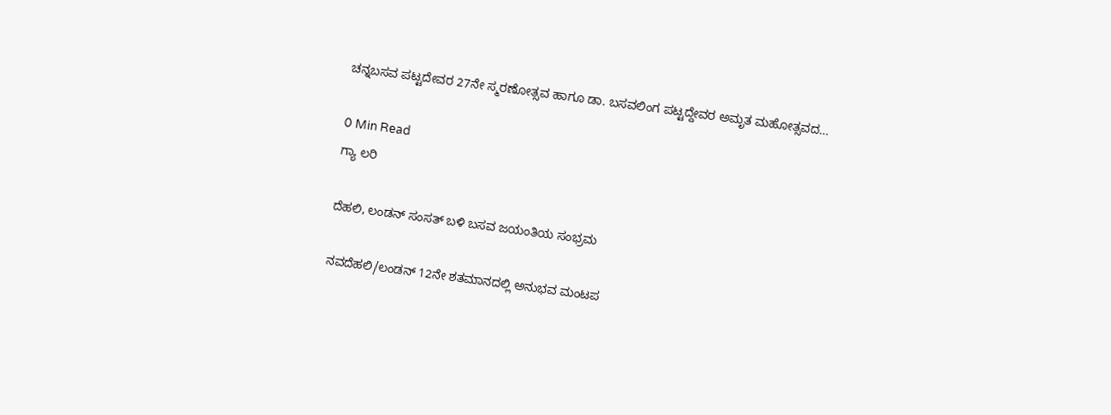ಚನ್ನಬಸವ ಪಟ್ಟದೇವರ 27ನೇ ಸ್ಮರಣೋತ್ಸವ ಹಾಗೂ ಡಾ. ಬಸವಲಿಂಗ ಪಟ್ಟದ್ದೇವರ ಅಮೃತ ಮಹೋತ್ಸವದ…

0 Min Read
ಗ್ಯಾ ಲರಿ

ದೆಹಲಿ, ಲಂಡನ್ ಸಂಸತ್ ಬಳಿ ಬಸವ ಜಯಂತಿಯ ಸಂಭ್ರಮ

ನವದೆಹಲಿ/ಲಂಡನ್ 12ನೇ ಶತಮಾನದಲ್ಲಿ ಅನುಭವ ಮಂಟಪ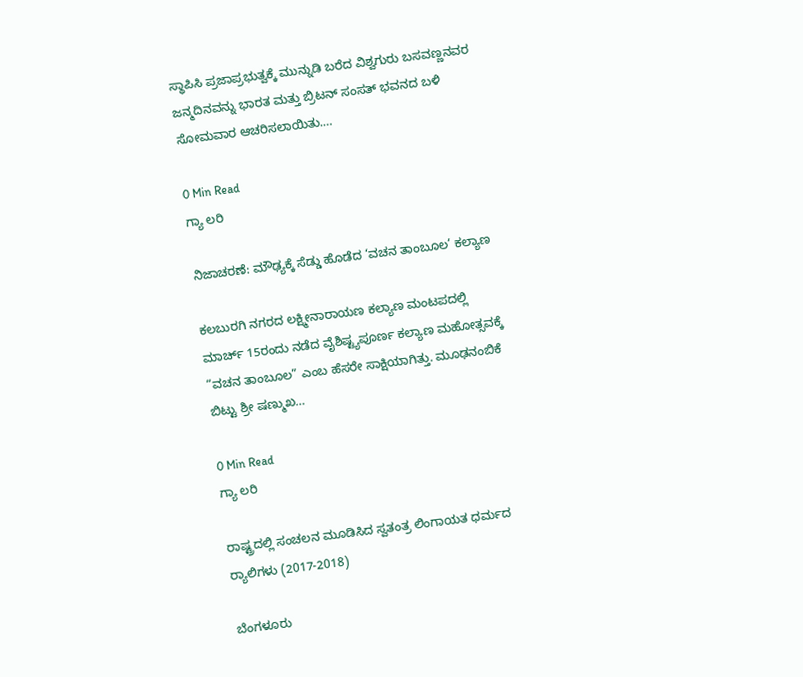ಸ್ಥಾಪಿಸಿ ಪ್ರಜಾಪ್ರಭುತ್ವಕ್ಕೆ ಮುನ್ನುಡಿ ಬರೆದ ವಿಶ್ವಗುರು ಬಸವಣ್ಣನವರ ಜನ್ಮದಿನವನ್ನು ಭಾರತ ಮತ್ತು ಬ್ರಿಟನ್ ಸಂಸತ್ ಭವನದ ಬಳಿ ಸೋಮವಾರ ಆಚರಿಸಲಾಯಿತು.…

0 Min Read
ಗ್ಯಾ ಲರಿ

ನಿಜಾಚರಣೆ: ಮೌಢ್ಯಕ್ಕೆ ಸೆಡ್ಡು ಹೊಡೆದ ‘ವಚನ ತಾಂಬೂಲ’ ಕಲ್ಯಾಣ

ಕಲಬುರಗಿ ನಗರದ ಲಕ್ಷ್ಮೀನಾರಾಯಣ ಕಲ್ಯಾಣ ಮಂಟಪದಲ್ಲಿ ಮಾರ್ಚ್ 15ರಂದು ನಡೆದ ವೈಶಿಷ್ಟ್ಯಪೂರ್ಣ ಕಲ್ಯಾಣ ಮಹೋತ್ಸವಕ್ಕೆ “ವಚನ ತಾಂಬೂಲ” ಎಂಬ ಹೆಸರೇ ಸಾಕ್ಷಿಯಾಗಿತ್ತು. ಮೂಢನಂಬಿಕೆ ಬಿಟ್ಟು ಶ್ರೀ ಷಣ್ಮುಖ…

0 Min Read
ಗ್ಯಾ ಲರಿ

ರಾಷ್ಟ್ರದಲ್ಲಿ ಸಂಚಲನ ಮೂಡಿಸಿದ ಸ್ವತಂತ್ರ ಲಿಂಗಾಯತ ಧರ್ಮದ ರ‍್ಯಾಲಿಗಳು (2017-2018)

ಬೆಂಗಳೂರು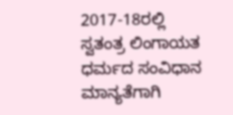2017-18ರಲ್ಲಿ ಸ್ವತಂತ್ರ ಲಿಂಗಾಯತ ಧರ್ಮದ ಸಂವಿಧಾನ ಮಾನ್ಯತೆಗಾಗಿ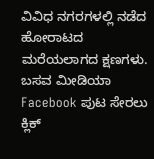ವಿವಿಧ ನಗರಗಳಲ್ಲಿ ನಡೆದ ಹೋರಾಟದ ಮರೆಯಲಾಗದ ಕ್ಷಣಗಳು. ಬಸವ ಮೀಡಿಯಾ Facebook ಪುಟ ಸೇರಲು ಕ್ಲಿಕ್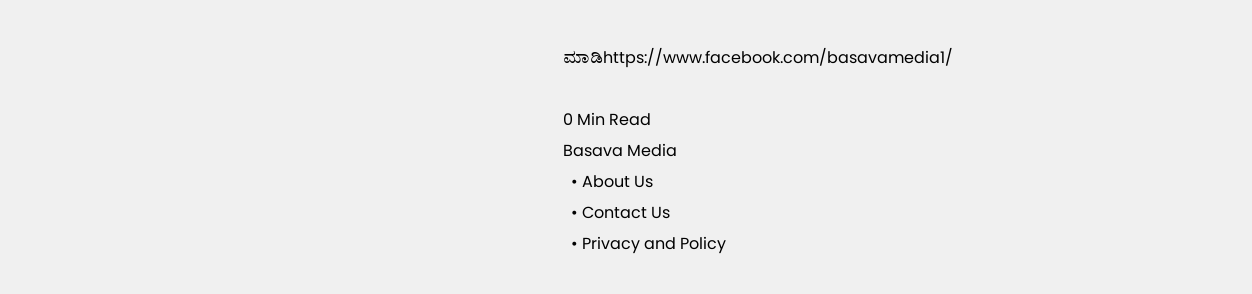ಮಾಡಿhttps://www.facebook.com/basavamedia1/

0 Min Read
Basava Media
  • About Us
  • Contact Us
  • Privacy and Policy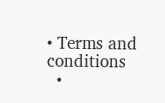• Terms and conditions
  •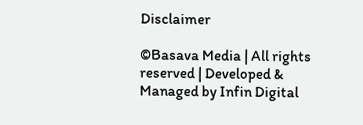Disclaimer

©Basava Media | All rights reserved | Developed & Managed by Infin Digital